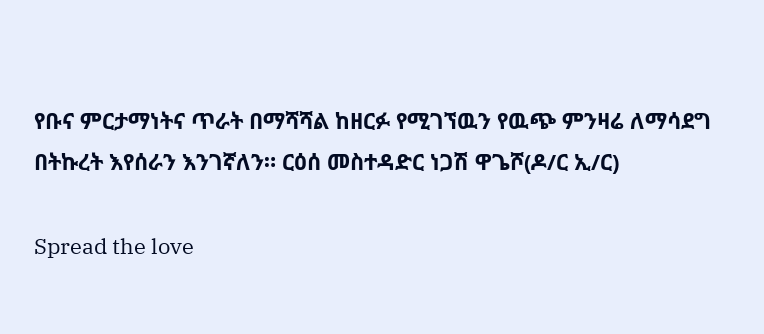የቡና ምርታማነትና ጥራት በማሻሻል ከዘርፉ የሚገኘዉን የዉጭ ምንዛሬ ለማሳደግ በትኩረት እየሰራን እንገኛለን። ርዕሰ መስተዳድር ነጋሽ ዋጌሾ(ዶ/ር ኢ/ር)

Spread the love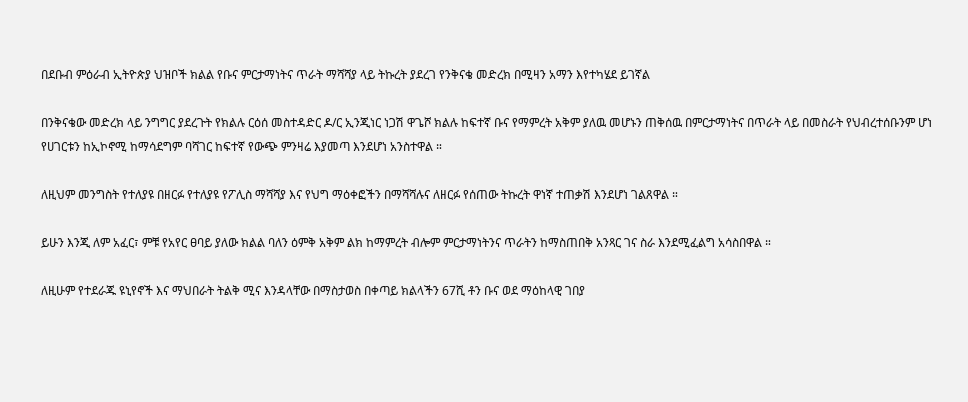በደቡብ ምዕራብ ኢትዮጵያ ህዝቦች ክልል የቡና ምርታማነትና ጥራት ማሻሻያ ላይ ትኩረት ያደረገ የንቅናቄ መድረክ በሚዛን አማን እየተካሄደ ይገኛል

በንቅናቄው መድረክ ላይ ንግግር ያደረጉት የክልሉ ርዕሰ መስተዳድር ዶ/ር ኢንጂነር ነጋሽ ዋጌሾ ክልሉ ከፍተኛ ቡና የማምረት አቅም ያለዉ መሆኑን ጠቅሰዉ በምርታማነትና በጥራት ላይ በመስራት የህብረተሰቡንም ሆነ የሀገርቱን ከኢኮኖሚ ከማሳደግም ባሻገር ከፍተኛ የውጭ ምንዛሬ እያመጣ እንደሆነ አንስተዋል ።

ለዚህም መንግስት የተለያዩ በዘርፉ የተለያዩ የፖሊስ ማሻሻያ እና የህግ ማዕቀፎችን በማሻሻሉና ለዘርፉ የሰጠው ትኩረት ዋነኛ ተጠቃሽ እንደሆነ ገልጸዋል ።

ይሁን እንጂ ለም አፈር፣ ምቹ የአየር ፀባይ ያለው ክልል ባለን ዕምቅ አቅም ልክ ከማምረት ብሎም ምርታማነትንና ጥራትን ከማስጠበቅ አንጻር ገና ስራ እንደሚፈልግ አሳስበዋል ።

ለዚሁም የተደራጁ ዩኒየኖች እና ማህበራት ትልቅ ሚና እንዳላቸው በማስታወስ በቀጣይ ክልላችን 67ሺ ቶን ቡና ወደ ማዕከላዊ ገበያ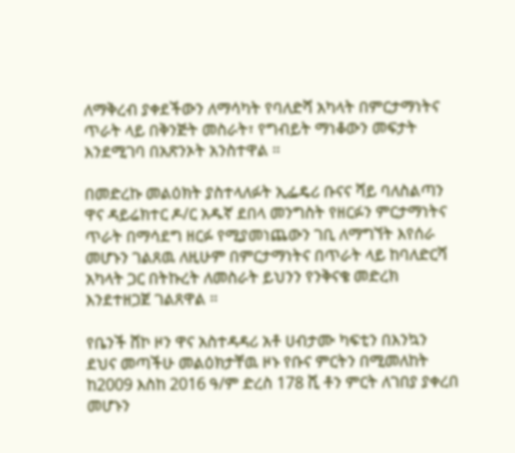ለማቅረብ ያቀደችውን ለማሳካት የባለድሻ አካላት በምርታማነትና ጥራት ላይ በቅንጅት መስራት፣ የግብይት ማነቆውን መፍታት እንደሚገባ በአጽንኦት አንስተዋል ።

በመድረኩ መልዕክት ያስተላለፉት ኢፌዴሪ ቡናና ሻይ ባለስልጣን ዋና ዳይሬክተር ዶ/ር አዱኛ ደበላ መንግስት የዘርፉን ምርታማነትና ጥራት በማሳደግ ዘርፉ የሚያመነጨውን ገቢ ለማግኘት እየሰራ መሆኑን ገልጸዉ ለዚሁም በምርታማነትና በጥራት ላይ ከባለድርሻ አካላት ጋር በትኩረት ለመስራት ይህንን የንቅናቄ መድረክ እንደተዘጋጀ ገልጸዋል ።

የቤንች ሸኮ ዞን ዋና አስተዳዳሪ አቶ ሀብታሙ ካፍቲን በእንኳን ደህና መጣችሁ መልዕክታቸዉ ዞኑ የቡና ምርትን በሚመለከት ከ2009 እስከ 2016 ዓ/ም ድረስ 178 ሺ ቶን ምርት ለገበያ ያቀረበ መሆኑን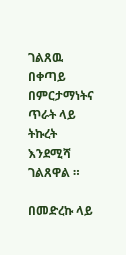ገልጸዉ በቀጣይ በምርታማነትና ጥራት ላይ ትኩረት እንደሚሻ ገልጸዋል ።

በመድረኩ ላይ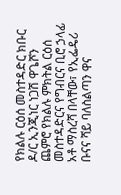የክልሉ ርዕሰ መስተዳድር ክቡር ዶ/ር ኢንጂነር ነጋሽ ዋጌሾን ጨምሮ የክልሉ ምክትል ርዕሰ መስተዳድርና የግብርና ቢሮ ኃላፊ አቶ ማስረሻ በላቸው፣ የኢፌዴሪ ቡናና ሻይ ባለስልጣን ዋና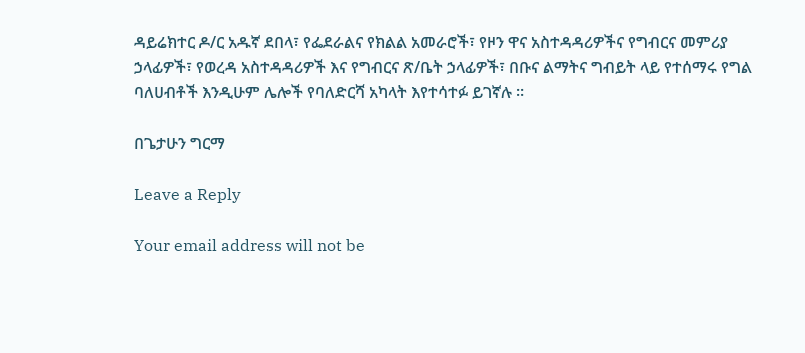ዳይሬክተር ዶ/ር አዱኛ ደበላ፣ የፌደራልና የክልል አመራሮች፣ የዞን ዋና አስተዳዳሪዎችና የግብርና መምሪያ ኃላፊዎች፣ የወረዳ አስተዳዳሪዎች እና የግብርና ጽ/ቤት ኃላፊዎች፣ በቡና ልማትና ግብይት ላይ የተሰማሩ የግል ባለሀብቶች እንዲሁም ሌሎች የባለድርሻ አካላት እየተሳተፉ ይገኛሉ ።

በጌታሁን ግርማ

Leave a Reply

Your email address will not be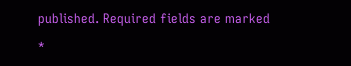published. Required fields are marked *